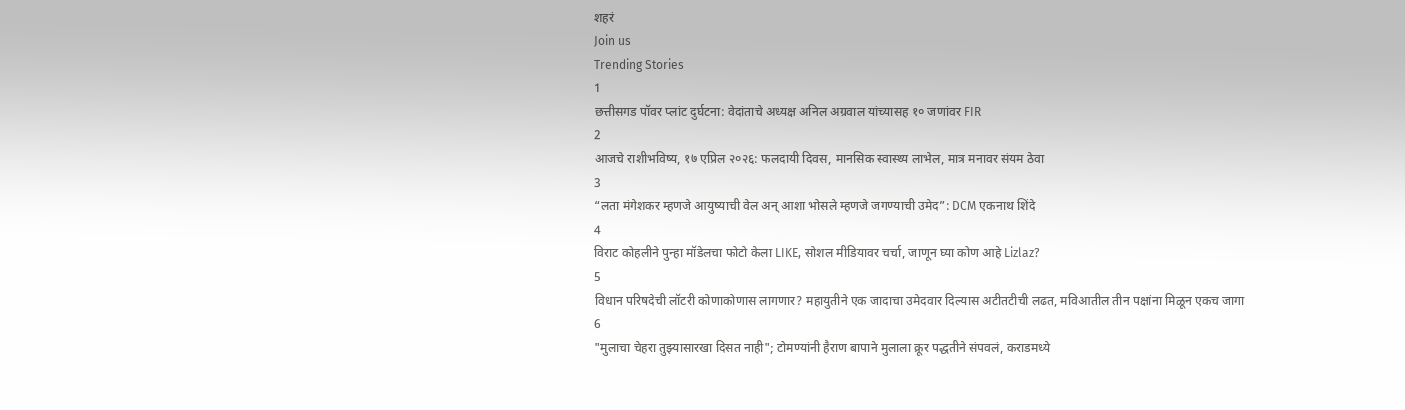शहरं
Join us
Trending Stories
1
छत्तीसगड पॉवर प्लांट दुर्घटना: वेदांताचे अध्यक्ष अनिल अग्रवाल यांच्यासह १० जणांवर FIR
2
आजचे राशीभविष्य, १७ एप्रिल २०२६: फलदायी दिवस, मानसिक स्वास्थ्य लाभेल, मात्र मनावर संयम ठेवा
3
“लता मंगेशकर म्हणजे आयुष्याची वेल अन् आशा भोसले म्हणजे जगण्याची उमेद”: DCM एकनाथ शिंदे
4
विराट कोहलीने पुन्हा मॉडेलचा फोटो केला LIKE, सोशल मीडियावर चर्चा, जाणून घ्या कोण आहे Lizlaz?
5
विधान परिषदेची लॉटरी कोणाकोणास लागणार? महायुतीने एक जादाचा उमेदवार दिल्यास अटीतटीची लढत, मविआतील तीन पक्षांना मिळून एकच जागा
6
"मुलाचा चेहरा तुझ्यासारखा दिसत नाही"; टोमण्यांनी हैराण बापाने मुलाला क्रूर पद्धतीने संपवलं, कराडमध्ये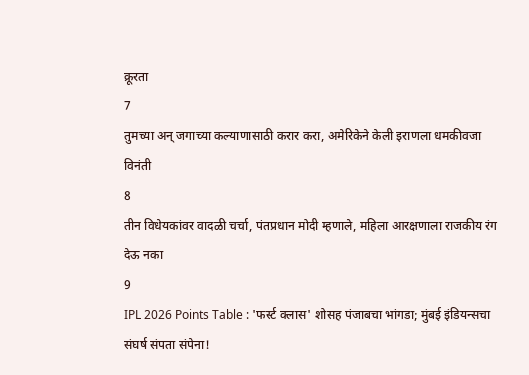क्रूरता
7
तुमच्या अन् जगाच्या कल्याणासाठी करार करा, अमेरिकेने केली इराणला धमकीवजा विनंती
8
तीन विधेयकांवर वादळी चर्चा, पंतप्रधान मोदी म्हणाले, महिला आरक्षणाला राजकीय रंग देऊ नका
9
IPL 2026 Points Table : 'फर्स्ट क्लास' शोसह पंजाबचा भांगडा; मुंबई इंडियन्सचा संघर्ष संपता संपेना!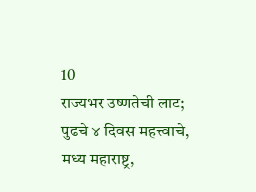10
राज्यभर उष्णतेची लाट; पुढचे ४ दिवस महत्त्वाचे, मध्य महाराष्ट्र,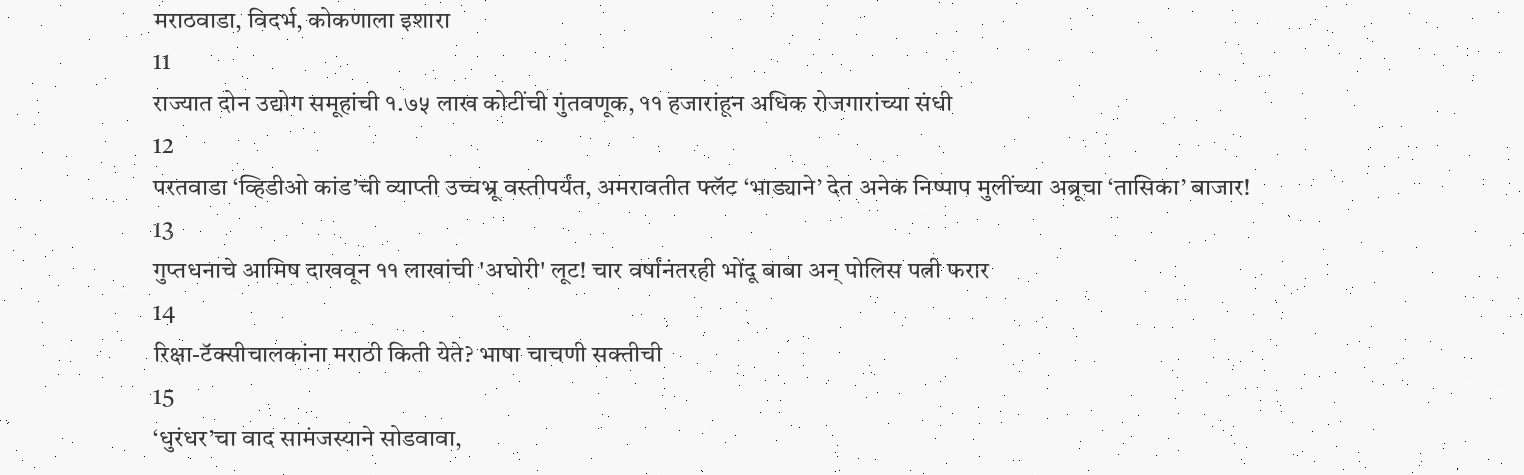मराठवाडा, विदर्भ, कोकणाला इशारा
11
राज्यात दोन उद्योग समूहांची १.७५ लाख कोटींची गुंतवणूक, ११ हजारांहून अधिक रोजगारांच्या संधी
12
परतवाडा ‘व्हिडीओ कांड’ची व्याप्ती उच्चभ्रू वस्तीपर्यंत, अमरावतीत फ्लॅट ‘भाड्याने’ देत अनेक निष्पाप मुलींच्या अब्रूचा ‘तासिका’ बाजार!
13
गुप्तधनाचे आमिष दाखवून ११ लाखांची 'अघोरी' लूट! चार वर्षांनंतरही भोंदू बाबा अन् पोलिस पत्नी फरार
14
रिक्षा-टॅक्सीचालकांना मराठी किती येते? भाषा चाचणी सक्तीची
15
‘धुरंधर’चा वाद सामंजस्याने सोडवावा,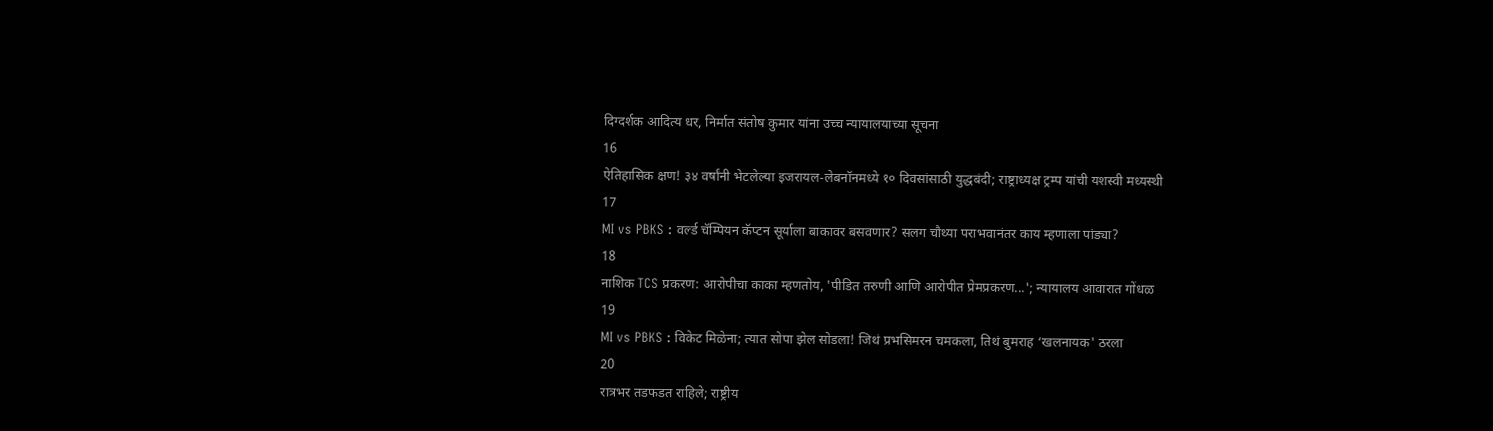दिग्दर्शक आदित्य धर, निर्मात संतोष कुमार यांना उच्च न्यायालयाच्या सूचना
16
ऐतिहासिक क्षण! ३४ वर्षांनी भेटलेल्या इजरायल-लेबनॉनमध्ये १० दिवसांसाठी युद्धबंदी; राष्ट्राध्यक्ष ट्रम्प यांची यशस्वी मध्यस्थी
17
MI vs PBKS : वर्ल्ड चॅम्पियन कॅप्टन सूर्याला बाकावर बसवणार? सलग चौथ्या पराभवानंतर काय म्हणाला पांड्या?
18
नाशिक TCS प्रकरण: आरोपीचा काका म्हणतोय, 'पीडित तरुणी आणि आरोपीत प्रेमप्रकरण...'; न्यायालय आवारात गोंधळ
19
MI vs PBKS : विकेट मिळेना; त्यात सोपा झेल सोडला! जिथं प्रभसिमरन चमकला, तिथं बुमराह ‘खलनायक' ठरला
20
रात्रभर तडफडत राहिले; राष्ट्रीय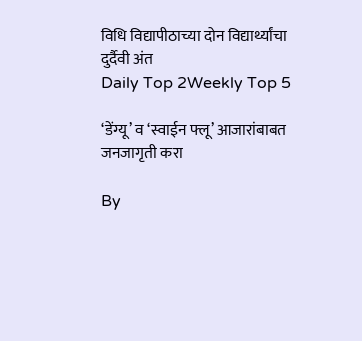विधि विद्यापीठाच्या दोन विद्यार्थ्यांचा दुर्दैवी अंत
Daily Top 2Weekly Top 5

‘डेंग्यू’ व ‘स्वाईन फ्लू’ आजारांबाबत जनजागृती करा

By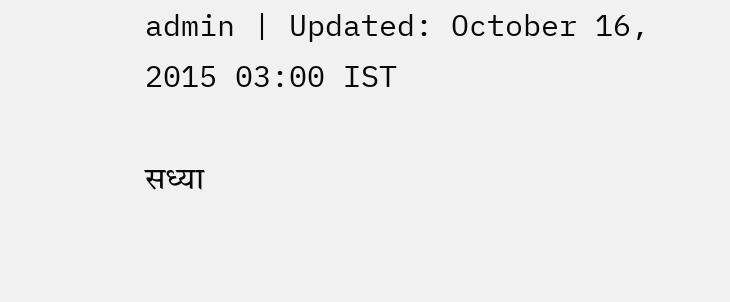admin | Updated: October 16, 2015 03:00 IST

सध्या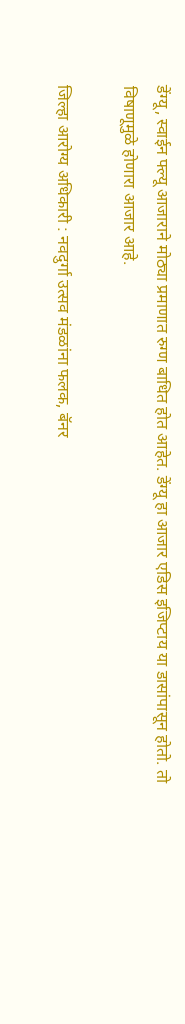डेंग्यू, स्वाईन फ्ल्यू आजाराने मोठ्या प्रमाणात रुग्ण बाधित होत आहेत. डेंग्यू हा आजार एडिस इजिप्टाय या डासांपासून होतो. तो विषाणूमुळे होणारा आजार आहे.

जिल्हा आरोग्य अधिकारी : नवदुर्गा उत्सव मंडळांना फलक, बॅनर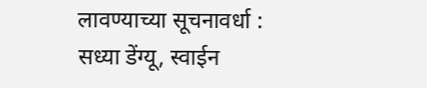लावण्याच्या सूचनावर्धा : सध्या डेंग्यू, स्वाईन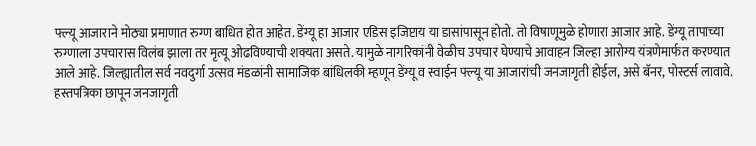फ्ल्यू आजाराने मोठ्या प्रमाणात रुग्ण बाधित होत आहेत. डेंग्यू हा आजार एडिस इजिप्टाय या डासांपासून होतो. तो विषाणूमुळे होणारा आजार आहे. डेंग्यू तापाच्या रुग्णाला उपचारास विलंब झाला तर मृत्यू ओढविण्याची शक्यता असते. यामुळे नागरिकांनी वेळीच उपचार घेण्याचे आवाहन जिल्हा आरोग्य यंत्रणेमार्फत करण्यात आले आहे. जिल्ह्यातील सर्व नवदुर्गा उत्सव मंडळांनी सामाजिक बांधिलकी म्हणून डेंग्यू व स्वाईन फ्ल्यू या आजारांची जनजागृती होईल, असे बॅनर, पोस्टर्स लावावे. हस्तपत्रिका छापून जनजागृती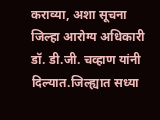कराव्या, अशा सूचना जिल्हा आरोग्य अधिकारी डॉ. डी.जी. चव्हाण यांनी दिल्यात.जिल्ह्यात सध्या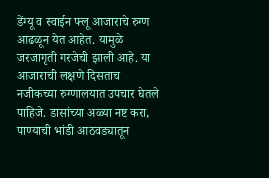डेंग्यू व स्वाईन फ्लू आजाराचे रुग्ण आढळून येत आहेत. यामुळे जरजागृती गरजेची झाली आहे. या आजाराची लक्षणे दिसताच नजीकच्या रुग्णालयात उपचार घेतले पाहिजे. डासांच्या अळ्या नष्ट करा, पाण्याची भांडी आठवड्यातून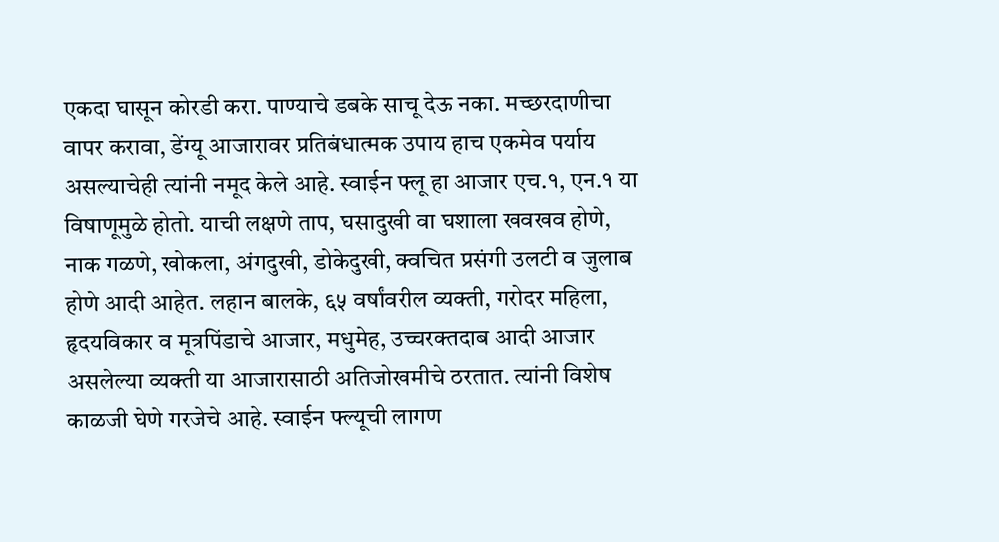एकदा घासून कोरडी करा. पाण्याचे डबके साचू देऊ नका. मच्छरदाणीचा वापर करावा, डेंग्यू आजारावर प्रतिबंधात्मक उपाय हाच एकमेव पर्याय असल्याचेही त्यांनी नमूद केले आहे. स्वाईन फ्लू हा आजार एच.१, एन.१ या विषाणूमुळे होतो. याची लक्षणे ताप, घसादुखी वा घशाला खवखव होणे, नाक गळणे, खोकला, अंगदुखी, डोकेदुखी, क्वचित प्रसंगी उलटी व जुलाब होणे आदी आहेत. लहान बालके, ६५ वर्षांवरील व्यक्ती, गरोदर महिला, हृदयविकार व मूत्रपिंडाचे आजार, मधुमेह, उच्चरक्तदाब आदी आजार असलेल्या व्यक्ती या आजारासाठी अतिजोखमीचे ठरतात. त्यांनी विशेष काळजी घेणे गरजेचे आहे. स्वाईन फ्ल्यूची लागण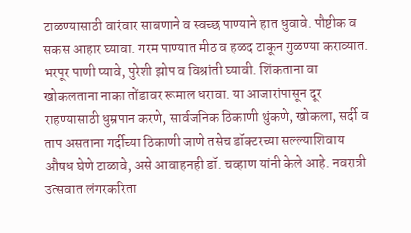टाळण्यासाठी वारंवार साबणाने व स्वच्छ पाण्याने हात धुवावे. पौष्टीक व सकस आहार घ्यावा. गरम पाण्यात मीठ व हळद टाकून गुळण्या कराव्यात. भरपूर पाणी प्यावे, पुरेशी झोप व विश्रांती घ्यावी. शिंकताना वा खोकलताना नाका तोंडावर रूमाल धरावा. या आजारांपासून दूर राहण्यासाठी धुम्रपान करणे, सार्वजनिक ठिकाणी थुंकणे, खोकला, सर्दी व ताप असताना गर्दीच्या ठिकाणी जाणे तसेच डॉक्टरच्या सल्ल्याशिवाय औषध घेणे टाळावे, असे आवाहनही डॉ. चव्हाण यांनी केले आहे. नवरात्री उत्सवात लंगरकरिता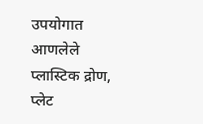उपयोगात आणलेले प्लास्टिक द्रोण, प्लेट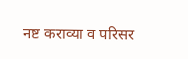नष्ट कराव्या व परिसर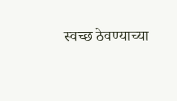स्वच्छ ठेवण्याच्या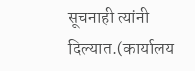सूचनाही त्यांनी दिल्यात.(कार्यालय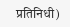प्रतिनिधी)